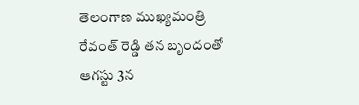తెలంగాణ ముఖ్యమంత్రి రేవంత్ రెడ్డి తన బృందంతో ఆగస్టు 3న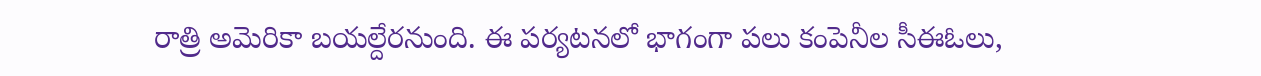రాత్రి అమెరికా బయల్దేరనుంది. ఈ పర్యటనలో భాగంగా పలు కంపెనీల సీఈఓలు,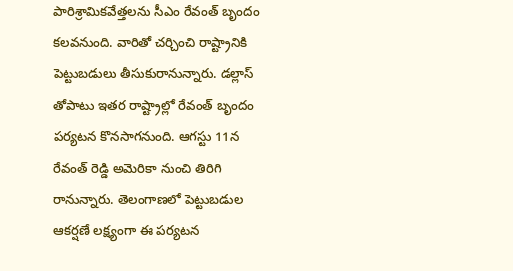పారిశ్రామికవేత్తలను సీఎం రేవంత్ బృందం కలవనుంది. వారితో చర్చించి రాష్ట్రానికి పెట్టుబడులు తీసుకురానున్నారు. డల్లాస్ తోపాటు ఇతర రాష్ట్రాల్లో రేవంత్ బృందం పర్యటన కొనసాగనుంది. ఆగస్టు 11న రేవంత్ రెడ్డి అమెరికా నుంచి తిరిగి రానున్నారు. తెలంగాణలో పెట్టుబడుల ఆకర్షణే లక్ష్యంగా ఈ పర్యటన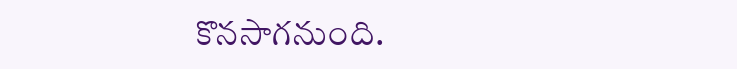కొనసాగనుంది.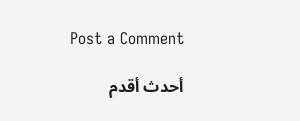Post a Comment

أحدث أقدم